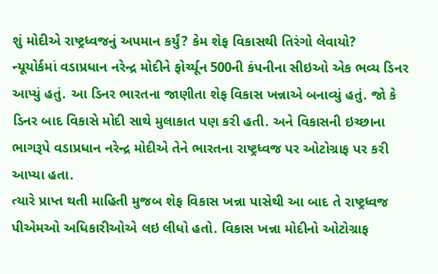શું મોદીએ રાષ્ટ્રધ્વજનું અપમાન કર્યું? કેમ શેફ વિકાસથી તિરંગો લેવાયો?
ન્યૂયોર્કમાં વડાપ્રધાન નરેન્દ્ર મોદીને ફોર્ચ્યૂન 500ની કંપનીના સીઇઓ એક ભવ્ય ડિનર આપ્યું હતું. આ ડિનર ભારતના જાણીતા શેફ વિકાસ ખન્નાએ બનાવ્યું હતું. જો કે ડિનર બાદ વિકાસે મોદી સાથે મુલાકાત પણ કરી હતી. અને વિકાસની ઇચ્છાના ભાગરૂપે વડાપ્રધાન નરેન્દ્ર મોદીએ તેને ભારતના રાષ્ટ્રધ્વજ પર ઓટોગ્રાફ પર કરી આપ્યા હતા.
ત્યારે પ્રાપ્ત થતી માહિતી મુજબ શેફ વિકાસ ખન્ના પાસેથી આ બાદ તે રાષ્ટ્રધ્વજ પીએમઓ અધિકારીઓએ લઇ લીધો હતો. વિકાસ ખન્ના મોદીનો ઓટોગ્રાફ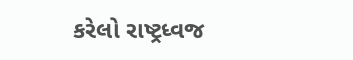કરેલો રાષ્ટ્રધ્વજ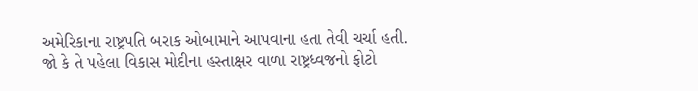અમેરિકાના રાષ્ટ્રપતિ બરાક ઓબામાને આપવાના હતા તેવી ચર્ચા હતી.
જો કે તે પહેલા વિકાસ મોદીના હસ્તાક્ષર વાળા રાષ્ટ્રધ્વજનો ફોટો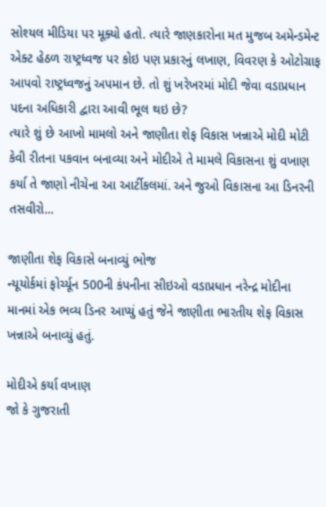સોશ્યલ મીડિયા પર મૂક્યો હતો. ત્યારે જાણકારોના મત મુજબ અમેન્ડમેન્ટ એક્ટ હેઠળ રાષ્ટ્રધ્વજ પર કોઇ પણ પ્રકારનું લખાણ, વિવરણ કે ઓટોગ્રાફ આપવો રાષ્ટ્રધ્વજનું અપમાન છે. તો શું ખરેખરમાં મોદી જેવા વડાપ્રધાન પદના અધિકારી દ્વારા આવી ભૂલ થઇ છે?
ત્યારે શું છે આખો મામલો અને જાણીતા શેફ વિકાસ ખન્નાએ મોદી મોટી કેવી રીતના પકવાન બનાવ્યા અને મોદીએ તે મામલે વિકાસના શું વખાણ કર્યા તે જાણો નીચેના આ આર્ટીકલમાં. અને જુઓ વિકાસના આ ડિનરની તસવીરો...

જાણીતા શેફ વિકાસે બનાવ્યું ભોજ
ન્યૂયોર્કમાં ફોર્ચ્યૂન 500ની કંપનીના સીઇઓ વડાપ્રધાન નરેન્દ્ર મોદીના માનમાં એક ભવ્ય ડિનર આપ્યું હતું જેને જાણીતા ભારતીય શેફ વિકાસ ખન્નાએ બનાવ્યું હતું.

મોદીએ કર્યા વખાણ
જો કે ગુજરાતી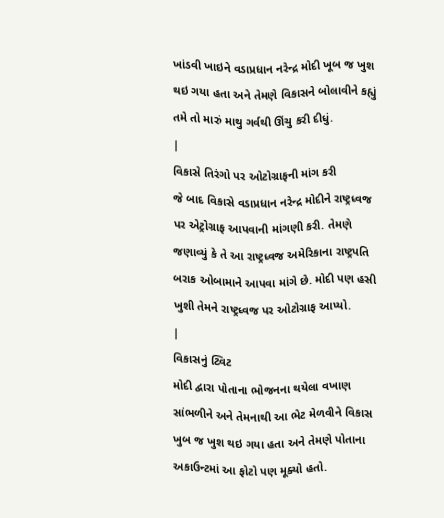ખાંડવી ખાઇને વડાપ્રધાન નરેન્દ્ર મોદી ખૂબ જ ખુશ થઇ ગયા હતા અને તેમણે વિકાસને બોલાવીને કહ્યું તમે તો મારું માથુ ગર્વથી ઊંચુ કરી દીધું.
|
વિકાસે તિરંગો પર ઓટોગ્રાફની માંગ કરી
જે બાદ વિકાસે વડાપ્રધાન નરેન્દ્ર મોદીને રાષ્ટ્રધ્વજ પર એટ્રોગ્રાફ આપવાની માંગણી કરી. તેમણે જણાવ્યું કે તે આ રાષ્ટ્રધ્વજ અમેરિકાના રાષ્ટ્રપતિ બરાક ઓબામાને આપવા માંગે છે. મોદી પણ હસી ખુશી તેમને રાષ્ટ્રધ્વજ પર ઓટોગ્રાફ આપ્યો.
|
વિકાસનું ટ્વિટ
મોદી દ્વારા પોતાના ભોજનના થયેલા વખાણ સાંભળીને અને તેમનાથી આ ભેટ મેળવીને વિકાસ ખુબ જ ખુશ થઇ ગયા હતા અને તેમણે પોતાના અકાઉન્ટમાં આ ફોટો પણ મૂક્યો હતો.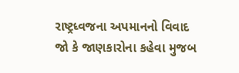રાષ્ટ્રધ્વજના અપમાનનો વિવાદ
જો કે જાણકારોના કહેવા મુજબ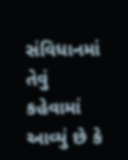સંવિધાનમાં તેવું કહેવામાં આવ્યું છે કે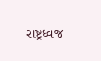રાષ્ટ્રધ્વજ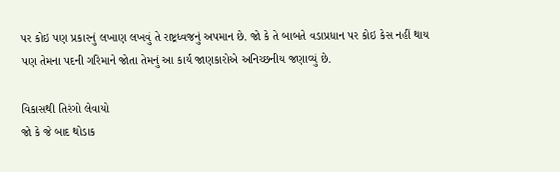પર કોઇ પણ પ્રકારનું લખાણ લખવું તે રાષ્ટ્રધ્વજનું અપમાન છે. જો કે તે બાબતે વડાપ્રધાન પર કોઇ કેસ નહીં થાય પણ તેમના પદની ગરિમાને જોતા તેમનું આ કાર્ય જાણકારોએ અનિચ્છનીય જણાવ્યું છે.

વિકાસથી તિરંગો લેવાયો
જો કે જે બાદ થોડાક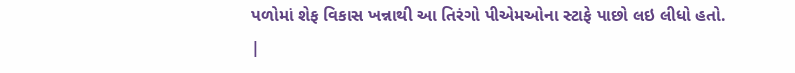પળોમાં શેફ વિકાસ ખન્નાથી આ તિરંગો પીએમઓના સ્ટાફે પાછો લઇ લીધો હતો.
|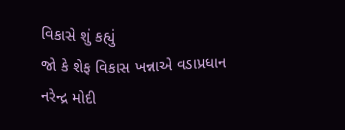વિકાસે શું કહ્યું
જો કે શેફ વિકાસ ખન્નાએ વડાપ્રધાન નરેન્દ્ર મોદી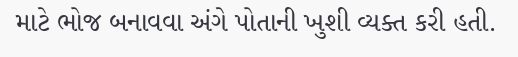માટે ભોજ બનાવવા અંગે પોતાની ખુશી વ્યક્ત કરી હતી.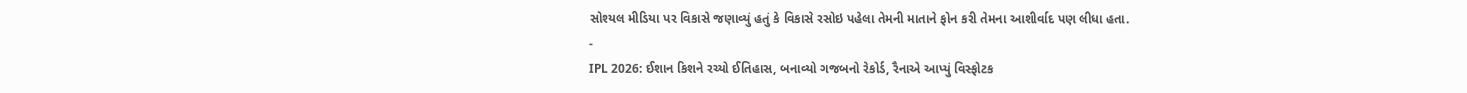સોશ્યલ મીડિયા પર વિકાસે જણાવ્યું હતું કે વિકાસે રસોઇ પહેલા તેમની માતાને ફોન કરી તેમના આશીર્વાદ પણ લીધા હતા.
-
IPL 2026: ઈશાન કિશને રચ્યો ઈતિહાસ, બનાવ્યો ગજબનો રેકોર્ડ, રૈનાએ આપ્યું વિસ્ફોટક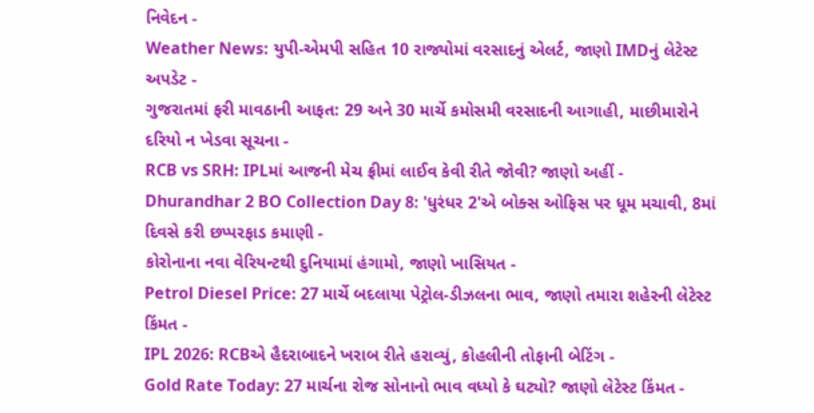નિવેદન -
Weather News: યુપી-એમપી સહિત 10 રાજ્યોમાં વરસાદનું એલર્ટ, જાણો IMDનું લેટેસ્ટ અપડેટ -
ગુજરાતમાં ફરી માવઠાની આફત: 29 અને 30 માર્ચે કમોસમી વરસાદની આગાહી, માછીમારોને દરિયો ન ખેડવા સૂચના -
RCB vs SRH: IPLમાં આજની મેચ ફ્રીમાં લાઈવ કેવી રીતે જોવી? જાણો અહીં -
Dhurandhar 2 BO Collection Day 8: 'ધુરંધર 2'એ બોક્સ ઓફિસ પર ધૂમ મચાવી, 8માં દિવસે કરી છપ્પરફાડ કમાણી -
કોરોનાના નવા વેરિયન્ટથી દુનિયામાં હંગામો, જાણો ખાસિયત -
Petrol Diesel Price: 27 માર્ચે બદલાયા પેટ્રોલ-ડીઝલના ભાવ, જાણો તમારા શહેરની લેટેસ્ટ કિંમત -
IPL 2026: RCBએ હૈદરાબાદને ખરાબ રીતે હરાવ્યું, કોહલીની તોફાની બેટિંગ -
Gold Rate Today: 27 માર્ચના રોજ સોનાનો ભાવ વધ્યો કે ઘટ્યો? જાણો લેટેસ્ટ કિંમત -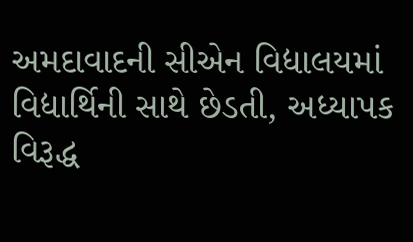અમદાવાદની સીએન વિદ્યાલયમાં વિદ્યાર્થિની સાથે છેડતી, અધ્યાપક વિરૂદ્ધ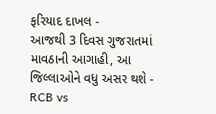ફરિયાદ દાખલ -
આજથી 3 દિવસ ગુજરાતમાં માવઠાની આગાહી, આ જિલ્લાઓને વધુ અસર થશે -
RCB vs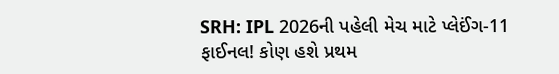SRH: IPL 2026ની પહેલી મેચ માટે પ્લેઈંગ-11 ફાઈનલ! કોણ હશે પ્રથમ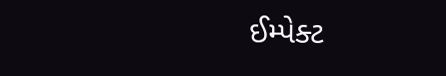ઈમ્પેક્ટ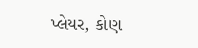પ્લેયર, કોણ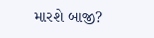મારશે બાજી?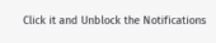Click it and Unblock the Notifications